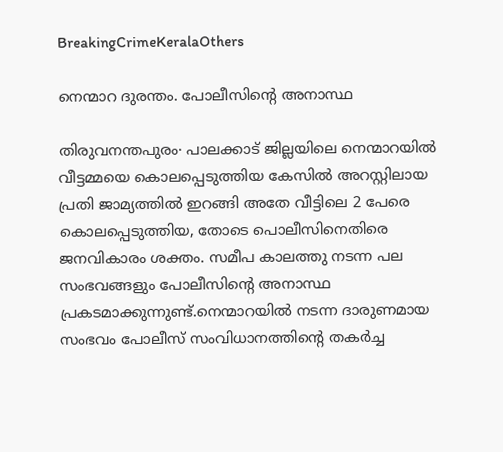BreakingCrimeKeralaOthers

നെന്മാറ ദുരന്തം. പോലീസിന്റെ അനാസ്ഥ

തിരുവനന്തപുരം∙ പാലക്കാട് ജില്ലയിലെ നെന്മാറയില്‍ വീട്ടമ്മയെ കൊലപ്പെടുത്തിയ കേസില്‍ അറസ്റ്റിലായ പ്രതി ജാമ്യത്തില്‍ ഇറങ്ങി അതേ വീട്ടിലെ 2 പേരെ കൊലപ്പെടുത്തിയ, തോടെ പൊലീസിനെതിരെ ജനവികാരം ശക്തം. സമീപ കാലത്തു നടന്ന പല സംഭവങ്ങളും പോലീസിന്റെ അനാസ്ഥ പ്രകടമാക്കുന്നുണ്ട്.നെന്മാറയില്‍ നടന്ന ദാരുണമായ സംഭവം പോലീസ് സംവിധാനത്തിന്റെ തകര്‍ച്ച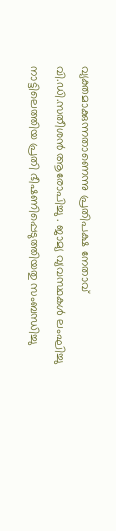വ്യക്തമാക്കുന്നതാണെന്നു പ്രതിപക്ഷ നേതാവ് വി.ഡി.സതീശൻ ആരോപിച്ചു . ജാമ്യ വ്യവസ്ഥകള്‍ ലംഘിച്ചു നാട്ടിലെത്തിയ പ്രതി ഭീഷണിപ്പെടുത്തിയതു സംബന്ധിച്ചു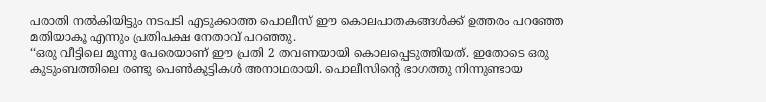പരാതി നല്‍കിയിട്ടും നടപടി എടുക്കാത്ത പൊലീസ് ഈ കൊലപാതകങ്ങള്‍ക്ക് ഉത്തരം പറഞ്ഞേ മതിയാകൂ എന്നും പ്രതിപക്ഷ നേതാവ് പറഞ്ഞു.
‘‘ഒരു വീട്ടിലെ മൂന്നു പേരെയാണ് ഈ പ്രതി 2 തവണയായി കൊലപ്പെടുത്തിയത്. ഇതോടെ ഒരു കുടുംബത്തിലെ രണ്ടു പെണ്‍കുട്ടികള്‍ അനാഥരായി. പൊലീസിന്റെ ഭാഗത്തു നിന്നുണ്ടായ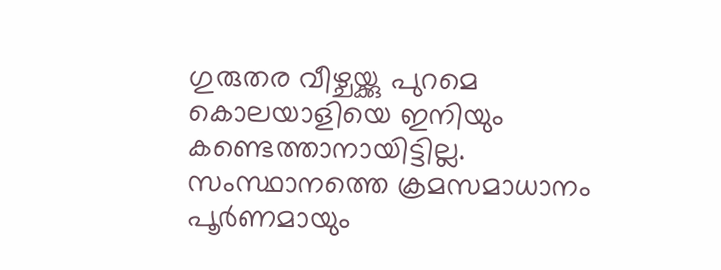ഗുരുതര വീഴ്ചയ്ക്കു പുറമെ കൊലയാളിയെ ഇനിയും കണ്ടെത്താനായിട്ടില്ല. സംസ്ഥാനത്തെ ക്രമസമാധാനം പൂര്‍ണമായും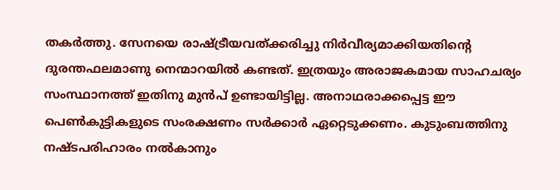തകര്‍ത്തു. സേനയെ രാഷ്ട്രീയവത്ക്കരിച്ചു നിര്‍വീര്യമാക്കിയതിന്റെ ദുരന്തഫലമാണു നെന്മാറയില്‍ കണ്ടത്. ഇത്രയും അരാജകമായ സാഹചര്യം സംസ്ഥാനത്ത് ഇതിനു മുന്‍പ് ഉണ്ടായിട്ടില്ല. അനാഥരാക്കപ്പെട്ട ഈ പെണ്‍കുട്ടികളുടെ സംരക്ഷണം സര്‍ക്കാര്‍ ഏറ്റെടുക്കണം. കുടുംബത്തിനു നഷ്ടപരിഹാരം നല്‍കാനും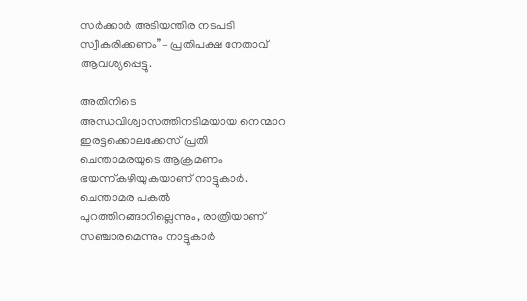സര്‍ക്കാര്‍ അടിയന്തിര നടപടി സ്വീകരിക്കണം’’– പ്രതിപക്ഷ നേതാവ് ആവശ്യപ്പെട്ടു.

അതിനിടെ അന്ധവിശ്വാസത്തിനടിമയായ നെന്മാറ ഇരട്ടക്കൊലക്കേസ് പ്രതി ചെന്താമരയുടെ ആക്രമണം ഭയന്ന്കഴിയുകയാണ് നാട്ടുകാര്‍. ചെന്താമര പകല്‍ പുറത്തിറങ്ങാറില്ലെന്നും, രാത്രിയാണ് സഞ്ചാരമെന്നും നാട്ടുകാര്‍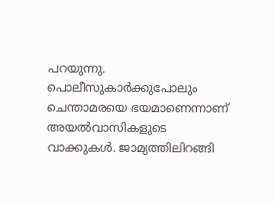പറയുന്നു. പൊലീസുകാര്‍ക്കുപോലും ചെന്താമരയെ ഭയമാണെന്നാണ് അയല്‍വാസികളുടെ വാക്കുകള്‍. ജാമ്യത്തിലിറങ്ങി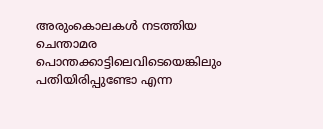അരുംകൊലകള്‍ നടത്തിയ ചെന്താമര പൊന്തക്കാട്ടിലെവിടെയെങ്കിലും പതിയിരിപ്പുണ്ടോ എന്ന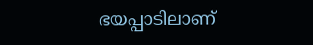ഭയപ്പാടിലാണ്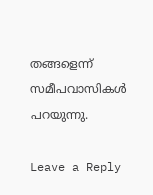തങ്ങളെന്ന് സമീപവാസികള്‍ പറയുന്നു.

Leave a Reply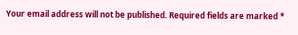Your email address will not be published. Required fields are marked *